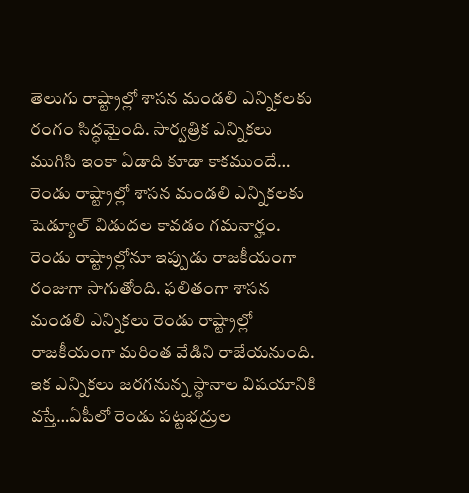తెలుగు రాష్ట్రాల్లో శాసన మండలి ఎన్నికలకు రంగం సిద్ధమైంది. సార్వత్రిక ఎన్నికలు ముగిసి ఇంకా ఏడాది కూడా కాకముందే… రెండు రాష్ట్రాల్లో శాసన మండలి ఎన్నికలకు షెడ్యూల్ విడుదల కావడం గమనార్హం. రెండు రాష్ట్రాల్లోనూ ఇప్పుడు రాజకీయంగా రంజుగా సాగుతోంది. ఫలితంగా శాసన మండలి ఎన్నికలు రెండు రాష్ట్రాల్లో రాజకీయంగా మరింత వేడిని రాజేయనుంది.
ఇక ఎన్నికలు జరగనున్న స్థానాల విషయానికి వస్తే…ఏపీలో రెండు పట్టభద్రుల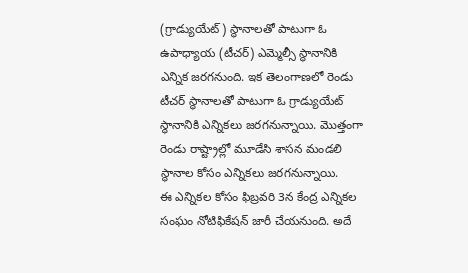(గ్రాడ్యుయేట్) స్థానాలతో పాటుగా ఓ ఉపాధ్యాయ (టీచర్) ఎమ్మెల్సీ స్థానానికి ఎన్నిక జరగనుంది. ఇక తెలంగాణలో రెండు టీచర్ స్థానాలతో పాటుగా ఓ గ్రాడ్యుయేట్ స్థానానికి ఎన్నికలు జరగనున్నాయి. మొత్తంగా రెండు రాష్ట్రాల్లో మూడేసి శాసన మండలి స్థానాల కోసం ఎన్నికలు జరగనున్నాయి.
ఈ ఎన్నికల కోసం ఫిబ్రవరి 3న కేంద్ర ఎన్నికల సంఘం నోటిఫికేషన్ జారీ చేయనుంది. అదే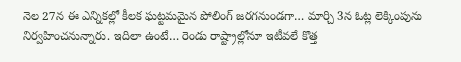నెల 27న ఈ ఎన్నికల్లో కీలక ఘట్టమమైన పోలింగ్ జరగనుండగా… మార్చి 3న ఓట్ల లెక్కింపును నిర్వహించనున్నారు. ఇదిలా ఉంటే… రెండు రాష్ట్రాల్లోనూ ఇటీవలే కొత్త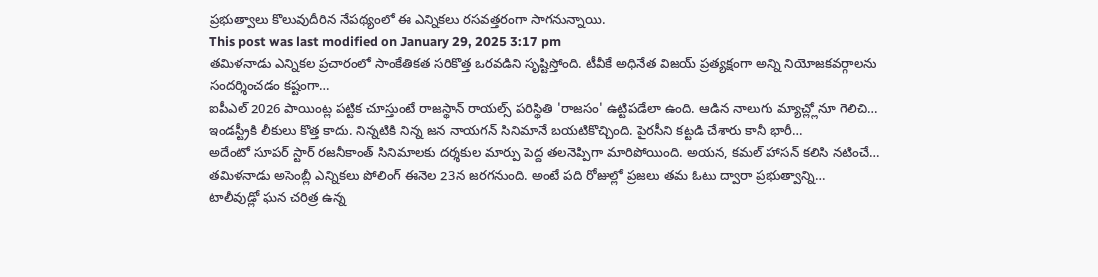ప్రభుత్వాలు కొలువుదీరిన నేపథ్యంలో ఈ ఎన్నికలు రసవత్తరంగా సాగనున్నాయి.
This post was last modified on January 29, 2025 3:17 pm
తమిళనాడు ఎన్నికల ప్రచారంలో సాంకేతికత సరికొత్త ఒరవడిని సృష్టిస్తోంది. టీవీకే అధినేత విజయ్ ప్రత్యక్షంగా అన్ని నియోజకవర్గాలను సందర్శించడం కష్టంగా…
ఐపీఎల్ 2026 పాయింట్ల పట్టిక చూస్తుంటే రాజస్థాన్ రాయల్స్ పరిస్థితి 'రాజసం' ఉట్టిపడేలా ఉంది. ఆడిన నాలుగు మ్యాచ్ల్లోనూ గెలిచి…
ఇండస్ట్రీకి లీకులు కొత్త కాదు. నిన్నటికి నిన్న జన నాయగన్ సినిమానే బయటికొచ్చింది. పైరసీని కట్టడి చేశారు కానీ భారీ…
అదేంటో సూపర్ స్టార్ రజనీకాంత్ సినిమాలకు దర్శకుల మార్పు పెద్ద తలనెప్పిగా మారిపోయింది. అయన, కమల్ హాసన్ కలిసి నటించే…
తమిళనాడు అసెంబ్లీ ఎన్నికలు పోలింగ్ ఈనెల 23న జరగనుంది. అంటే పది రోజుల్లో ప్రజలు తమ ఓటు ద్వారా ప్రభుత్వాన్ని…
టాలీవుడ్లో ఘన చరిత్ర ఉన్న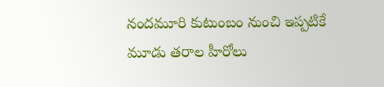నందమూరి కుటుంబం నుంచి ఇప్పటికే మూడు తరాల హీరోలు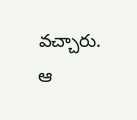వచ్చారు. ఆ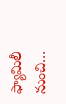ఫ్యామిలీ నుంచి…